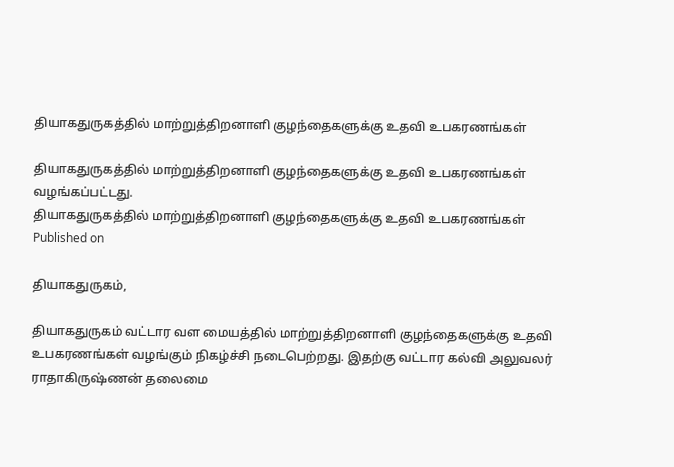தியாகதுருகத்தில் மாற்றுத்திறனாளி குழந்தைகளுக்கு உதவி உபகரணங்கள்

தியாகதுருகத்தில் மாற்றுத்திறனாளி குழந்தைகளுக்கு உதவி உபகரணங்கள் வழங்கப்பட்டது.
தியாகதுருகத்தில் மாற்றுத்திறனாளி குழந்தைகளுக்கு உதவி உபகரணங்கள்
Published on

தியாகதுருகம்,

தியாகதுருகம் வட்டார வள மையத்தில் மாற்றுத்திறனாளி குழந்தைகளுக்கு உதவி உபகரணங்கள் வழங்கும் நிகழ்ச்சி நடைபெற்றது. இதற்கு வட்டார கல்வி அலுவலர் ராதாகிருஷ்ணன் தலைமை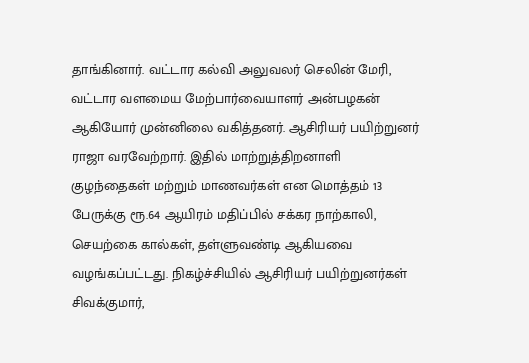தாங்கினார். வட்டார கல்வி அலுவலர் செலின் மேரி, வட்டார வளமைய மேற்பார்வையாளர் அன்பழகன் ஆகியோர் முன்னிலை வகித்தனர். ஆசிரியர் பயிற்றுனர் ராஜா வரவேற்றார். இதில் மாற்றுத்திறனாளி குழந்தைகள் மற்றும் மாணவர்கள் என மொத்தம் 13 பேருக்கு ரூ.64 ஆயிரம் மதிப்பில் சக்கர நாற்காலி, செயற்கை கால்கள், தள்ளுவண்டி ஆகியவை வழங்கப்பட்டது. நிகழ்ச்சியில் ஆசிரியர் பயிற்றுனர்கள் சிவக்குமார்,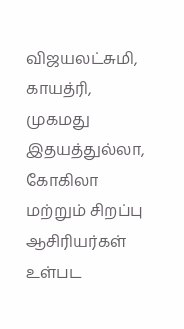விஜயலட்சுமி, காயத்ரி, முகமது இதயத்துல்லா, கோகிலா மற்றும் சிறப்பு ஆசிரியர்கள் உள்பட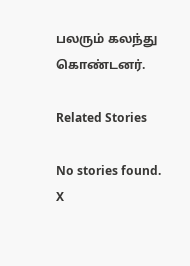பலரும் கலந்து கொண்டனர்.

Related Stories

No stories found.
X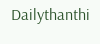Dailythanthi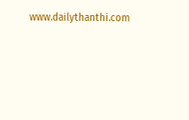www.dailythanthi.com